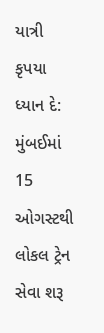યાત્રી કૃપયા ધ્યાન દે: મુંબઈમાં 15 ઓગસ્ટથી લોકલ ટ્રેન સેવા શરૂ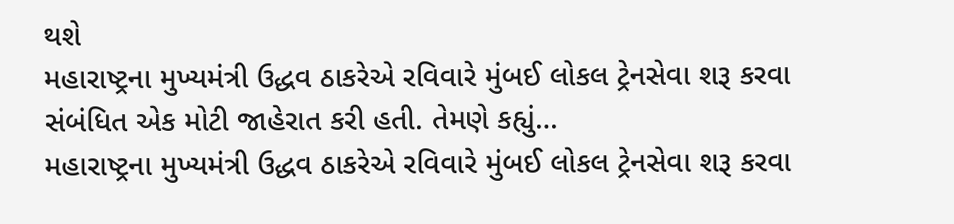થશે
મહારાષ્ટ્રના મુખ્યમંત્રી ઉદ્ધવ ઠાકરેએ રવિવારે મુંબઈ લોકલ ટ્રેનસેવા શરૂ કરવા સંબંધિત એક મોટી જાહેરાત કરી હતી. તેમણે કહ્યું…
મહારાષ્ટ્રના મુખ્યમંત્રી ઉદ્ધવ ઠાકરેએ રવિવારે મુંબઈ લોકલ ટ્રેનસેવા શરૂ કરવા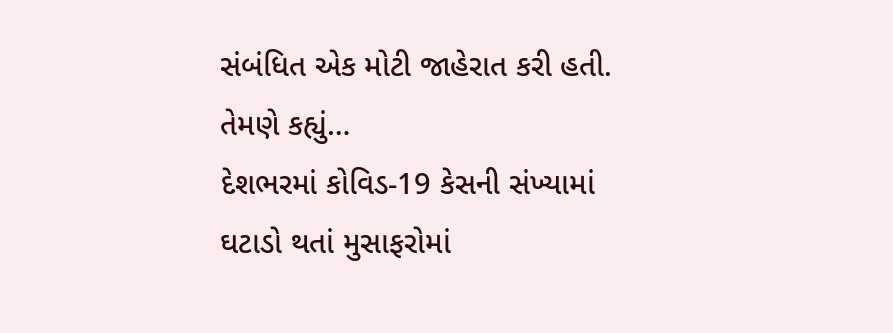સંબંધિત એક મોટી જાહેરાત કરી હતી. તેમણે કહ્યું…
દેશભરમાં કોવિડ-19 કેસની સંખ્યામાં ઘટાડો થતાં મુસાફરોમાં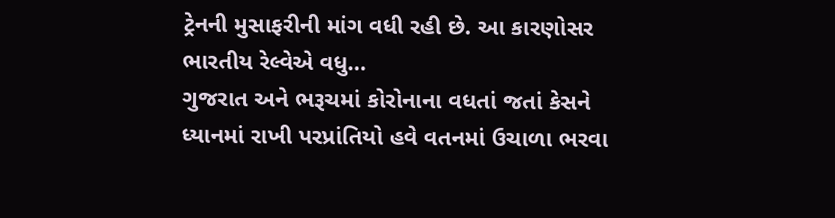ટ્રેનની મુસાફરીની માંગ વધી રહી છે. આ કારણોસર ભારતીય રેલ્વેએ વધુ…
ગુજરાત અને ભરૂચમાં કોરોનાના વધતાં જતાં કેસને ધ્યાનમાં રાખી પરપ્રાંતિયો હવે વતનમાં ઉચાળા ભરવા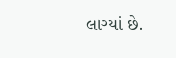લાગ્યાં છે.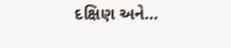દક્ષિણ અને…